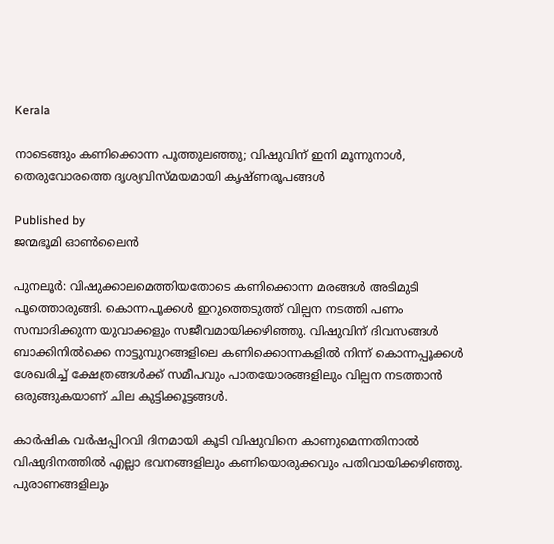Kerala

നാടെങ്ങും കണിക്കൊന്ന പൂത്തുലഞ്ഞു; വിഷുവിന് ഇനി മൂന്നുനാള്‍, തെരുവോരത്തെ ദൃശ്യവിസ്മയമായി കൃഷ്ണരൂപങ്ങള്‍

Published by
ജന്മഭൂമി ഓണ്‍ലൈന്‍

പുനലൂര്‍: വിഷുക്കാലമെത്തിയതോടെ കണിക്കൊന്ന മരങ്ങള്‍ അടിമുടി പൂത്തൊരുങ്ങി. കൊന്നപൂക്കള്‍ ഇറുത്തെടുത്ത് വില്പന നടത്തി പണം സമ്പാദിക്കുന്ന യുവാക്കളും സജീവമായിക്കഴിഞ്ഞു. വിഷുവിന് ദിവസങ്ങള്‍ ബാക്കിനില്‍ക്കെ നാട്ടുമ്പുറങ്ങളിലെ കണിക്കൊന്നകളില്‍ നിന്ന് കൊന്നപ്പൂക്കള്‍ ശേഖരിച്ച് ക്ഷേത്രങ്ങള്‍ക്ക് സമീപവും പാതയോരങ്ങളിലും വില്പന നടത്താന്‍ ഒരുങ്ങുകയാണ് ചില കുട്ടിക്കൂട്ടങ്ങള്‍.

കാര്‍ഷിക വര്‍ഷപ്പിറവി ദിനമായി കൂടി വിഷുവിനെ കാണുമെന്നതിനാല്‍ വിഷുദിനത്തില്‍ എല്ലാ ഭവനങ്ങളിലും കണിയൊരുക്കവും പതിവായിക്കഴിഞ്ഞു. പുരാണങ്ങളിലും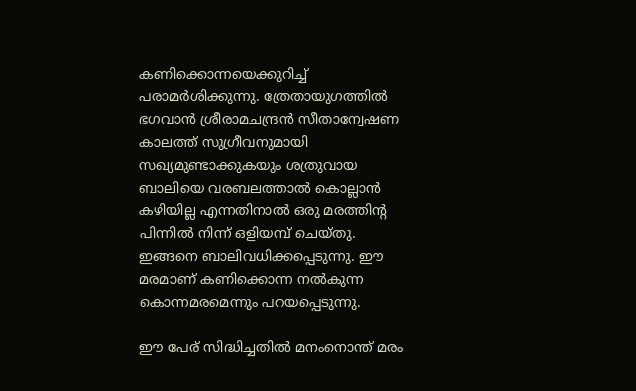കണിക്കൊന്നയെക്കുറിച്ച് പരാമര്‍ശിക്കുന്നു. ത്രേതായുഗത്തില്‍ ഭഗവാന്‍ ശ്രീരാമചന്ദ്രന്‍ സീതാന്വേഷണ കാലത്ത് സുഗ്രീവനുമായി സഖ്യമുണ്ടാക്കുകയും ശത്രുവായ ബാലിയെ വരബലത്താല്‍ കൊല്ലാന്‍ കഴിയില്ല എന്നതിനാല്‍ ഒരു മരത്തിന്റ പിന്നില്‍ നിന്ന് ഒളിയമ്പ് ചെയ്തു. ഇങ്ങനെ ബാലിവധിക്കപ്പെടുന്നു. ഈ മരമാണ് കണിക്കൊന്ന നല്‍കുന്ന കൊന്നമരമെന്നും പറയപ്പെടുന്നു.

ഈ പേര് സിദ്ധിച്ചതില്‍ മനംനൊന്ത് മരം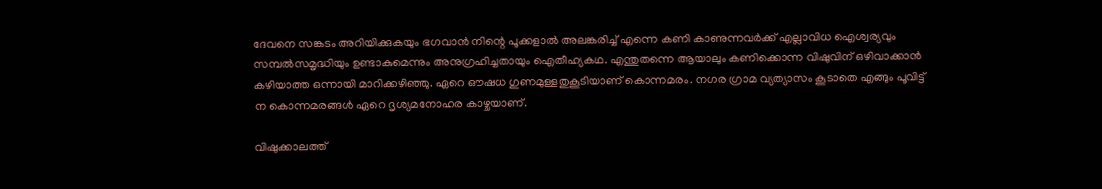ദേവനെ സങ്കടം അറിയിക്കുകയും ഭഗവാന്‍ നിന്റെ പൂക്കളാല്‍ അലങ്കരിച്ച് എന്നെ കണി കാണുന്നവര്‍ക്ക് എല്ലാവിധ ഐശ്വര്യവും സമ്പല്‍സമൃദ്ധിയും ഉണ്ടാകുമെന്നും അനുഗ്രഹിച്ചതായും ഐതീഹ്യകഥ. എന്തുതന്നെ ആയാലും കണിക്കൊന്ന വിഷുവിന് ഒഴിവാക്കാന്‍ കഴിയാത്ത ഒന്നായി മാറിക്കഴിഞ്ഞു. ഏറെ ഔഷധ ഗുണമുള്ളതുകൂടിയാണ് കൊന്നമരം. നഗര ഗ്രാമ വ്യത്യാസം കൂടാതെ എങ്ങും പൂവിട്ട് ന കൊന്നമരങ്ങള്‍ ഏറെ ദൃശ്യമനോഹര കാഴ്ചയാണ്.

വിഷുക്കാലത്ത്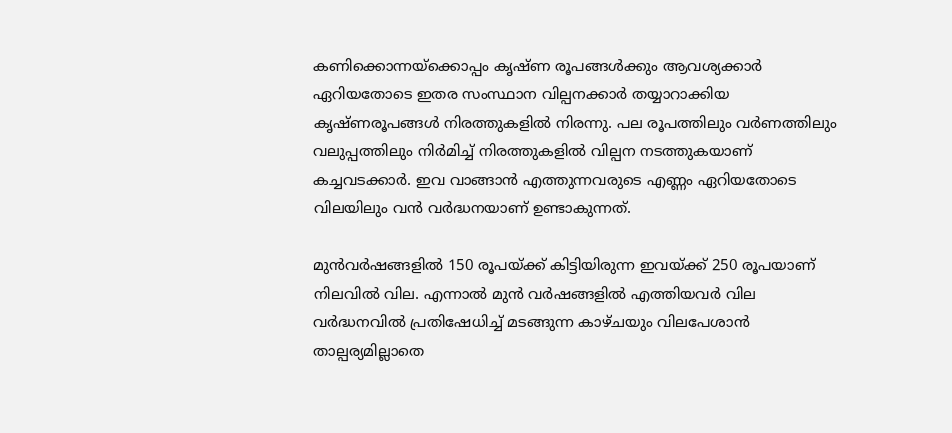കണിക്കൊന്നയ്‌ക്കൊപ്പം കൃഷ്ണ രൂപങ്ങള്‍ക്കും ആവശ്യക്കാര്‍ ഏറിയതോടെ ഇതര സംസ്ഥാന വില്പനക്കാര്‍ തയ്യാറാക്കിയ കൃഷ്ണരൂപങ്ങള്‍ നിരത്തുകളില്‍ നിരന്നു. പല രൂപത്തിലും വര്‍ണത്തിലും വലുപ്പത്തിലും നിര്‍മിച്ച് നിരത്തുകളില്‍ വില്പന നടത്തുകയാണ് കച്ചവടക്കാര്‍. ഇവ വാങ്ങാന്‍ എത്തുന്നവരുടെ എണ്ണം ഏറിയതോടെ വിലയിലും വന്‍ വര്‍ദ്ധനയാണ് ഉണ്ടാകുന്നത്.

മുന്‍വര്‍ഷങ്ങളില്‍ 150 രൂപയ്‌ക്ക് കിട്ടിയിരുന്ന ഇവയ്‌ക്ക് 250 രൂപയാണ് നിലവില്‍ വില. എന്നാല്‍ മുന്‍ വര്‍ഷങ്ങളില്‍ എത്തിയവര്‍ വില വര്‍ദ്ധനവില്‍ പ്രതിഷേധിച്ച് മടങ്ങുന്ന കാഴ്ചയും വിലപേശാന്‍ താല്പര്യമില്ലാതെ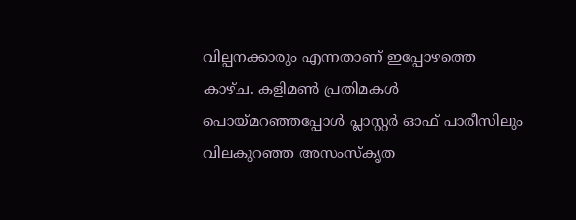വില്പനക്കാരും എന്നതാണ് ഇപ്പോഴത്തെ കാഴ്ച. കളിമണ്‍ പ്രതിമകള്‍ പൊയ്‌മറഞ്ഞപ്പോള്‍ പ്ലാസ്റ്റര്‍ ഓഫ് പാരീസിലും വിലകുറഞ്ഞ അസംസ്‌കൃത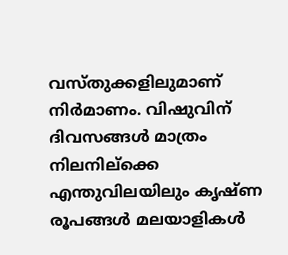വസ്തുക്കളിലുമാണ് നിര്‍മാണം. വിഷുവിന് ദിവസങ്ങള്‍ മാത്രം നിലനില്‌ക്കെ എന്തുവിലയിലും കൃഷ്ണ രൂപങ്ങള്‍ മലയാളികള്‍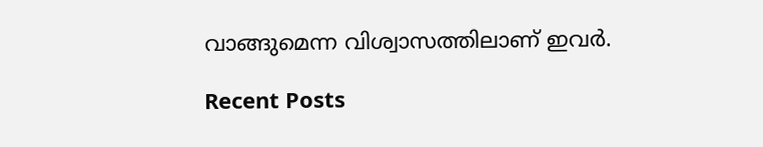വാങ്ങുമെന്ന വിശ്വാസത്തിലാണ് ഇവര്‍.

Recent Posts